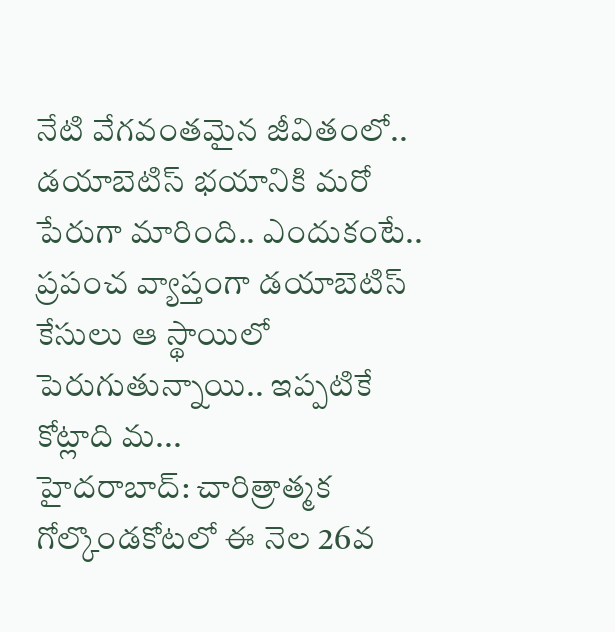నేటి వేగవంతమైన జీవితంలో.. డయాబెటిస్ భయానికి మరో పేరుగా మారింది.. ఎందుకంటే.. ప్రపంచ వ్యాప్తంగా డయాబెటిస్ కేసులు ఆ స్థాయిలో పెరుగుతున్నాయి.. ఇప్పటికే కోట్లాది మ...
హైదరాబాద్: చారిత్రాత్మక గోల్కొండకోటలో ఈ నెల 26వ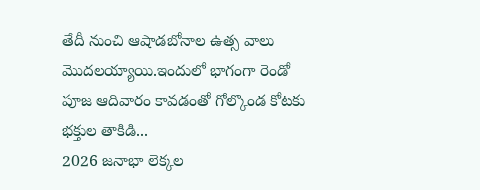తేదీ నుంచి ఆషాడబోనాల ఉత్స వాలు మొదలయ్యాయి.ఇందులో భాగంగా రెండో పూజ ఆదివారం కావడంతో గోల్కొండ కోటకు భక్తుల తాకిడి...
2026 జనాభా లెక్కల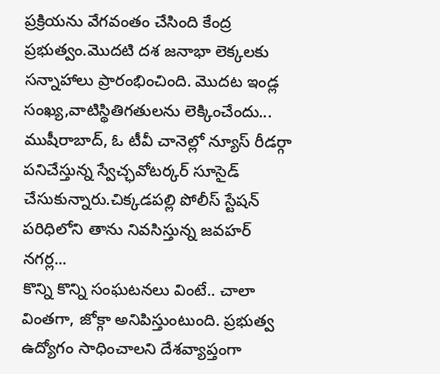ప్రక్రియను వేగవంతం చేసింది కేంద్ర ప్రభుత్వం.మొదటి దశ జనాభా లెక్కలకు సన్నాహాలు ప్రారంభించింది. మొదట ఇండ్ల సంఖ్య,వాటిస్థితిగతులను లెక్కించేందు...
ముషీరాబాద్, ఓ టీవీ చానెల్లో న్యూస్ రీడర్గా పనిచేస్తున్న స్వేచ్ఛవోటర్కర్ సూసైడ్ చేసుకున్నారు.చిక్కడపల్లి పోలీస్ స్టేషన్ పరిధిలోని తాను నివసిస్తున్న జవహర్ నగర్ల...
కొన్ని కొన్ని సంఘటనలు వింటే.. చాలా వింతగా, జోక్గా అనిపిస్తుంటుంది. ప్రభుత్వ ఉద్యోగం సాధించాలని దేశవ్యాప్తంగా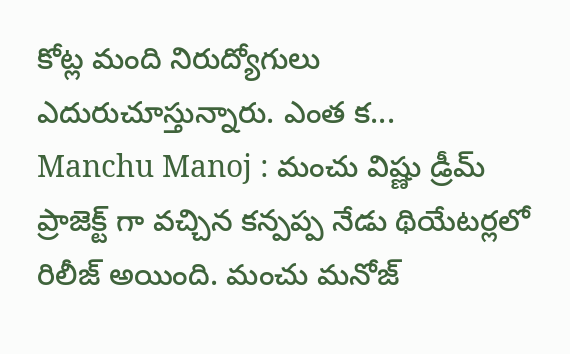కోట్ల మంది నిరుద్యోగులు ఎదురుచూస్తున్నారు. ఎంత క...
Manchu Manoj : మంచు విష్ణు డ్రీమ్ ప్రాజెక్ట్ గా వచ్చిన కన్పప్ప నేడు థియేటర్లలో రిలీజ్ అయింది. మంచు మనోజ్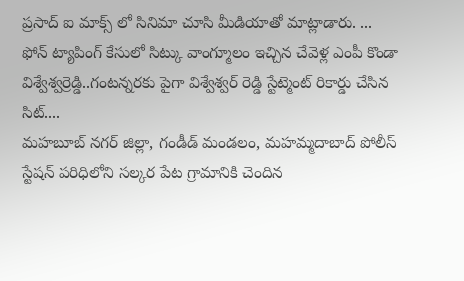ప్రసాద్ ఐ మాక్స్ లో సినిమా చూసి మీడియాతో మాట్లాడారు. ...
ఫోన్ ట్యాపింగ్ కేసులో సిట్కు వాంగ్మూలం ఇచ్చిన చేవెళ్ల ఎంపీ కొండా విశ్వేశ్వర్రెడ్డి..గంటన్నరకు పైగా విశ్వేశ్వర్ రెడ్డి స్టేట్మెంట్ రికార్డు చేసిన సిట్....
మహబూబ్ నగర్ జిల్లా, గండీడ్ మండలం, మహమ్మదాబాద్ పోలీస్ స్టేషన్ పరిధిలోని సల్కర పేట గ్రామానికి చెందిన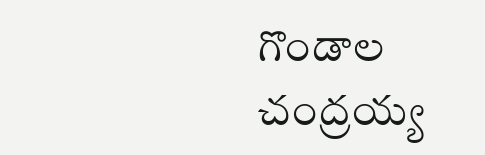గొండాల చంద్రయ్య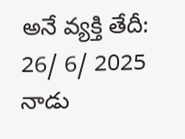అనే వ్యక్తి తేదీ: 26/ 6/ 2025 నాడు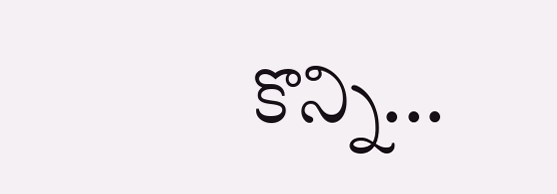కొన్ని...